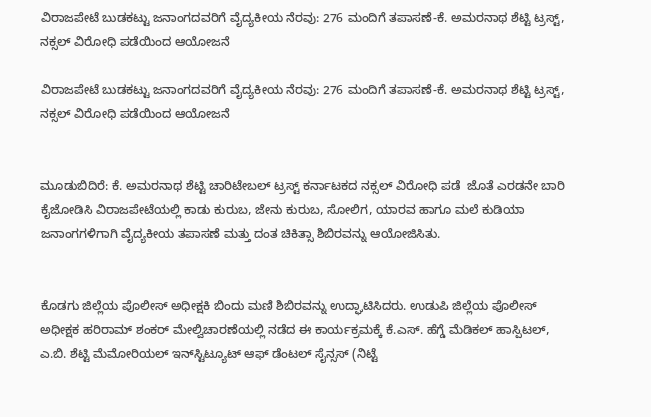ವಿರಾಜಪೇಟೆ ಬುಡಕಟ್ಟು ಜನಾಂಗದವರಿಗೆ ವೈದ್ಯಕೀಯ ನೆರವು: 276 ಮಂದಿಗೆ ತಪಾಸಣೆ-ಕೆ. ಅಮರನಾಥ ಶೆಟ್ಟಿ ಟ್ರಸ್ಟ್, ನಕ್ಸಲ್ ವಿರೋಧಿ ಪಡೆಯಿಂದ ಆಯೋಜನೆ

ವಿರಾಜಪೇಟೆ ಬುಡಕಟ್ಟು ಜನಾಂಗದವರಿಗೆ ವೈದ್ಯಕೀಯ ನೆರವು: 276 ಮಂದಿಗೆ ತಪಾಸಣೆ-ಕೆ. ಅಮರನಾಥ ಶೆಟ್ಟಿ ಟ್ರಸ್ಟ್, ನಕ್ಸಲ್ ವಿರೋಧಿ ಪಡೆಯಿಂದ ಆಯೋಜನೆ


ಮೂಡುಬಿದಿರೆ: ಕೆ. ಅಮರನಾಥ ಶೆಟ್ಟಿ ಚಾರಿಟೇಬಲ್ ಟ್ರಸ್ಟ್ ಕರ್ನಾಟಕದ ನಕ್ಸಲ್ ವಿರೋಧಿ ಪಡೆ  ಜೊತೆ ಎರಡನೇ ಬಾರಿ ಕೈಜೋಡಿಸಿ ವಿರಾಜಪೇಟೆಯಲ್ಲಿ ಕಾಡು ಕುರುಬ, ಜೇನು ಕುರುಬ, ಸೋಲಿಗ, ಯಾರವ ಹಾಗೂ ಮಲೆ ಕುಡಿಯಾ ಜನಾಂಗಗಳಿಗಾಗಿ ವೈದ್ಯಕೀಯ ತಪಾಸಣೆ ಮತ್ತು ದಂತ ಚಿಕಿತ್ಸಾ ಶಿಬಿರವನ್ನು ಆಯೋಜಿಸಿತು.


ಕೊಡಗು ಜಿಲ್ಲೆಯ ಪೊಲೀಸ್ ಅಧೀಕ್ಷಕಿ ಬಿಂದು ಮಣಿ ಶಿಬಿರವನ್ನು ಉದ್ಘಾಟಿಸಿದರು. ಉಡುಪಿ ಜಿಲ್ಲೆಯ ಪೊಲೀಸ್ ಅಧೀಕ್ಷಕ ಹರಿರಾಮ್ ಶಂಕರ್ ಮೇಲ್ವಿಚಾರಣೆಯಲ್ಲಿ ನಡೆದ ಈ ಕಾರ್ಯಕ್ರಮಕ್ಕೆ ಕೆ.ಎಸ್. ಹೆಗ್ಡೆ ಮೆಡಿಕಲ್ ಹಾಸ್ಪಿಟಲ್, ಎ.ಬಿ. ಶೆಟ್ಟಿ ಮೆಮೋರಿಯಲ್ ಇನ್‌ಸ್ಟಿಟ್ಯೂಟ್ ಆಫ್ ಡೆಂಟಲ್ ಸೈನ್ಸಸ್ (ನಿಟ್ಟೆ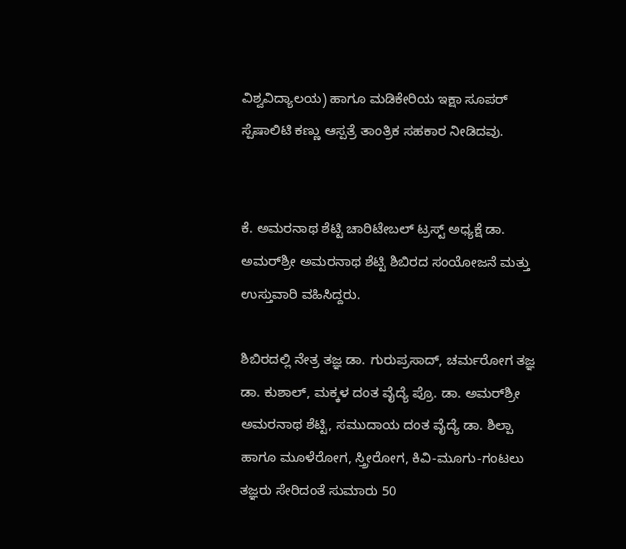ವಿಶ್ವವಿದ್ಯಾಲಯ) ಹಾಗೂ ಮಡಿಕೇರಿಯ ಇಕ್ಷಾ ಸೂಪರ್ ಸ್ಪೆಷಾಲಿಟಿ ಕಣ್ಣು ಆಸ್ಪತ್ರೆ ತಾಂತ್ರಿಕ ಸಹಕಾರ ನೀಡಿದವು.


ಕೆ. ಅಮರನಾಥ ಶೆಟ್ಟಿ ಚಾರಿಟೇಬಲ್ ಟ್ರಸ್ಟ್ ಅಧ್ಯಕ್ಷೆ ಡಾ. ಅಮರ್‌ಶ್ರೀ ಅಮರನಾಥ ಶೆಟ್ಟಿ ಶಿಬಿರದ ಸಂಯೋಜನೆ ಮತ್ತು ಉಸ್ತುವಾರಿ ವಹಿಸಿದ್ದರು.

ಶಿಬಿರದಲ್ಲಿ ನೇತ್ರ ತಜ್ಞ ಡಾ. ಗುರುಪ್ರಸಾದ್, ಚರ್ಮರೋಗ ತಜ್ಞ ಡಾ. ಕುಶಾಲ್, ಮಕ್ಕಳ ದಂತ ವೈದ್ಯೆ ಪ್ರೊ. ಡಾ. ಅಮರ್‌ಶ್ರೀ ಅಮರನಾಥ ಶೆಟ್ಟಿ, ಸಮುದಾಯ ದಂತ ವೈದ್ಯೆ ಡಾ. ಶಿಲ್ಪಾ ಹಾಗೂ ಮೂಳೆರೋಗ, ಸ್ತ್ರೀರೋಗ, ಕಿವಿ-ಮೂಗು-ಗಂಟಲು ತಜ್ಞರು ಸೇರಿದಂತೆ ಸುಮಾರು 50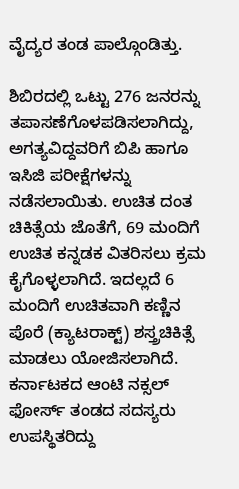ವೈದ್ಯರ ತಂಡ ಪಾಲ್ಗೊಂಡಿತ್ತು.

ಶಿಬಿರದಲ್ಲಿ ಒಟ್ಟು 276 ಜನರನ್ನು ತಪಾಸಣೆಗೊಳಪಡಿಸಲಾಗಿದ್ದು, ಅಗತ್ಯವಿದ್ದವರಿಗೆ ಬಿಪಿ ಹಾಗೂ ಇಸಿಜಿ ಪರೀಕ್ಷೆಗಳನ್ನು ನಡೆಸಲಾಯಿತು. ಉಚಿತ ದಂತ ಚಿಕಿತ್ಸೆಯ ಜೊತೆಗೆ, 69 ಮಂದಿಗೆ ಉಚಿತ ಕನ್ನಡಕ ವಿತರಿಸಲು ಕ್ರಮ ಕೈಗೊಳ್ಳಲಾಗಿದೆ. ಇದಲ್ಲದೆ 6 ಮಂದಿಗೆ ಉಚಿತವಾಗಿ ಕಣ್ಣಿನ ಪೊರೆ (ಕ್ಯಾಟರಾಕ್ಟ್) ಶಸ್ತ್ರಚಿಕಿತ್ಸೆ ಮಾಡಲು ಯೋಜಿಸಲಾಗಿದೆ. ಕರ್ನಾಟಕದ ಆಂಟಿ ನಕ್ಸಲ್ ಫೋರ್ಸ್ ತಂಡದ ಸದಸ್ಯರು ಉಪಸ್ಥಿತರಿದ್ದು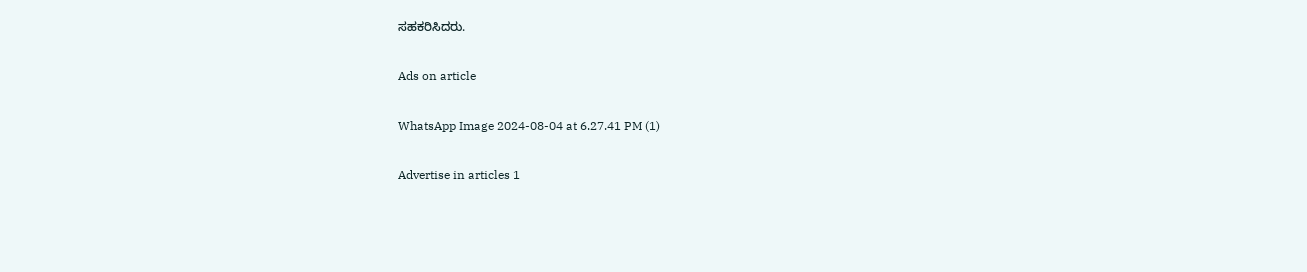ಸಹಕರಿಸಿದರು.

Ads on article

WhatsApp Image 2024-08-04 at 6.27.41 PM (1)

Advertise in articles 1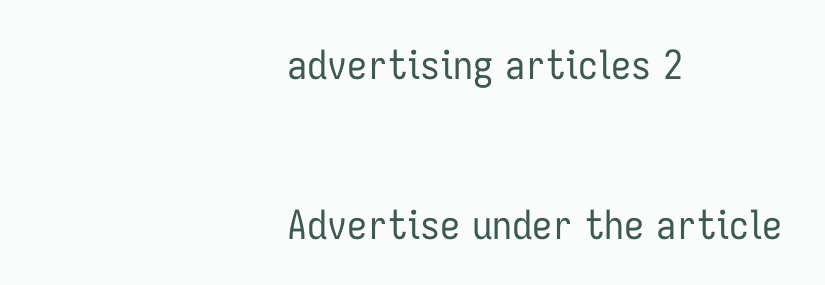advertising articles 2

Advertise under the article